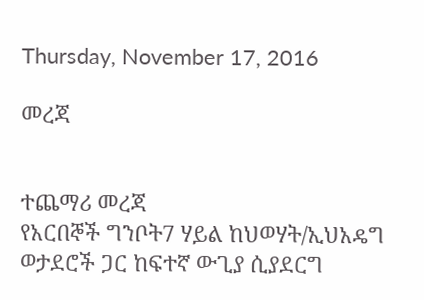Thursday, November 17, 2016

መረጃ


ተጨማሪ መረጃ
የአርበኞች ግንቦት7 ሃይል ከህወሃት/ኢህአዴግ ወታደሮች ጋር ከፍተኛ ውጊያ ሲያደርግ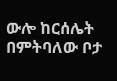ውሎ ከርሰሌት በምትባለው ቦታ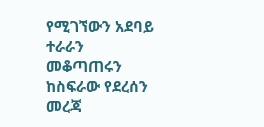የሚገኘውን አደባይ ተራራን መቆጣጠሩን ከስፍራው የደረሰን መረጃ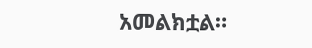አመልክቷል።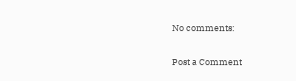No comments:

Post a Comment